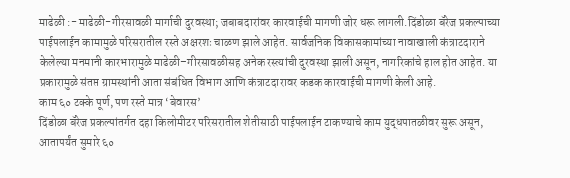माढेळी :- माढेळी-गीरसावळी मार्गाची दुरवस्था; जबाबदारांवर कारवाईची मागणी जोर धरू लागली.दिंडोळा बॅरेज प्रकल्पाच्या पाईपलाईन कामामुळे परिसरातील रस्ते अक्षरशः चाळण झाले आहेत. सार्वजनिक विकासकामांच्या नावाखाली कंत्राटदाराने केलेल्या मनमानी कारभारामुळे माढेळी–गीरसावळीसह अनेक रस्त्यांची दुरवस्था झाली असून, नागरिकांचे हाल होत आहेत. या प्रकारामुळे संतप्त ग्रामस्थांनी आता संबंधित विभाग आणि कंत्राटदारावर कडक कारवाईची मागणी केली आहे.
काम ६० टक्के पूर्ण, पण रस्ते मात्र ‘बेवारस’
दिंडोळा बॅरेज प्रकल्पांतर्गत दहा किलोमीटर परिसरातील शेतीसाठी पाईपलाईन टाकण्याचे काम युद्धपातळीवर सुरू असून, आतापर्यंत सुमारे ६०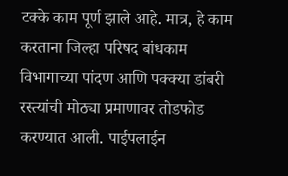टक्के काम पूर्ण झाले आहे. मात्र, हे काम करताना जिल्हा परिषद बांधकाम विभागाच्या पांदण आणि पक्क्या डांबरी रस्त्यांची मोठ्या प्रमाणावर तोडफोड करण्यात आली. पाईपलाईन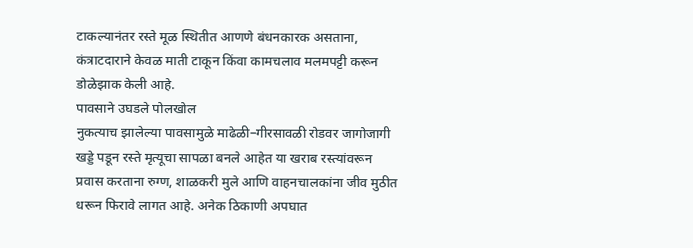टाकल्यानंतर रस्ते मूळ स्थितीत आणणे बंधनकारक असताना, कंत्राटदाराने केवळ माती टाकून किंवा कामचलाव मलमपट्टी करून डोळेझाक केली आहे.
पावसाने उघडले पोलखोल
नुकत्याच झालेल्या पावसामुळे माढेळी–गीरसावळी रोडवर जागोजागी खड्डे पडून रस्ते मृत्यूचा सापळा बनले आहेत या खराब रस्त्यांवरून प्रवास करताना रुग्ण, शाळकरी मुले आणि वाहनचालकांना जीव मुठीत धरून फिरावे लागत आहे. अनेक ठिकाणी अपघात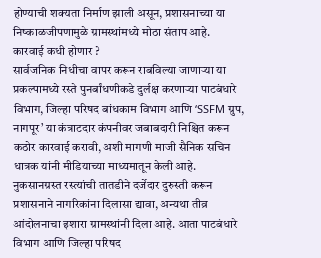होण्याची शक्यता निर्माण झाली असून, प्रशासनाच्या या निष्काळजीपणामुळे ग्रामस्थांमध्ये मोठा संताप आहे.
कारवाई कधी होणार ?
सार्वजनिक निधीचा वापर करून राबविल्या जाणाऱ्या या प्रकल्पामध्ये रस्ते पुनर्बांधणीकडे दुर्लक्ष करणाऱ्या पाटबंधारे विभाग, जिल्हा परिषद बांधकाम विभाग आणि ‘SSFM ग्रुप, नागपूर’ या कंत्राटदार कंपनीवर जबाबदारी निश्चित करून कठोर कारवाई करावी, अशी मागणी माजी सैनिक सचिन धात्रक यांनी मीडियाच्या माध्यमातून केली आहे.
नुकसानग्रस्त रस्त्यांची तातडीने दर्जेदार दुरुस्ती करून प्रशासनाने नागरिकांना दिलासा द्यावा, अन्यथा तीव्र आंदोलनाचा इशारा ग्रामस्थांनी दिला आहे. आता पाटबंधारे विभाग आणि जिल्हा परिषद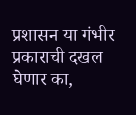प्रशासन या गंभीर प्रकाराची दखल घेणार का,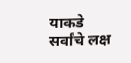याकडे सर्वांचे लक्ष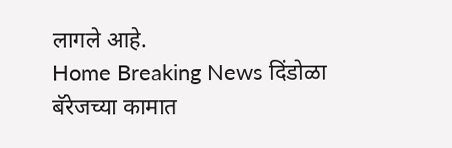लागले आहे.
Home Breaking News दिंडोळा बॅरेजच्या कामात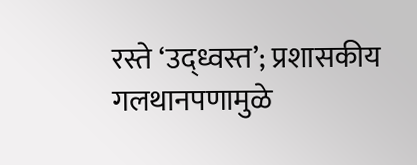रस्ते ‘उद्ध्वस्त’; प्रशासकीय गलथानपणामुळे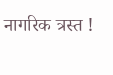नागरिक त्रस्त !